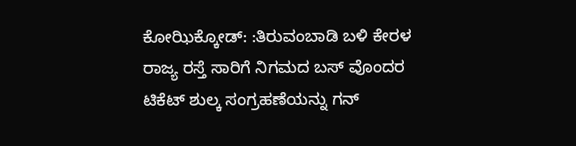ಕೋಝಿಕ್ಕೋಡ್: :ತಿರುವಂಬಾಡಿ ಬಳಿ ಕೇರಳ ರಾಜ್ಯ ರಸ್ತೆ ಸಾರಿಗೆ ನಿಗಮದ ಬಸ್ ವೊಂದರ ಟಿಕೆಟ್ ಶುಲ್ಕ ಸಂಗ್ರಹಣೆಯನ್ನು ಗನ್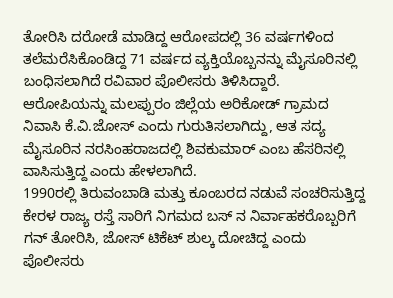ತೋರಿಸಿ ದರೋಡೆ ಮಾಡಿದ್ದ ಆರೋಪದಲ್ಲಿ 36 ವರ್ಷಗಳಿಂದ ತಲೆಮರೆಸಿಕೊಂಡಿದ್ದ 71 ವರ್ಷದ ವ್ಯಕ್ತಿಯೊಬ್ಬನನ್ನು ಮೈಸೂರಿನಲ್ಲಿ ಬಂಧಿಸಲಾಗಿದೆ ರವಿವಾರ ಪೊಲೀಸರು ತಿಳಿಸಿದ್ದಾರೆ.
ಆರೋಪಿಯನ್ನು ಮಲಪ್ಪುರಂ ಜಿಲ್ಲೆಯ ಅರಿಕೋಡ್ ಗ್ರಾಮದ ನಿವಾಸಿ ಕೆ.ವಿ.ಜೋಸ್ ಎಂದು ಗುರುತಿಸಲಾಗಿದ್ದು, ಆತ ಸದ್ಯ ಮೈಸೂರಿನ ನರಸಿಂಹರಾಜದಲ್ಲಿ ಶಿವಕುಮಾರ್ ಎಂಬ ಹೆಸರಿನಲ್ಲಿ ವಾಸಿಸುತ್ತಿದ್ದ ಎಂದು ಹೇಳಲಾಗಿದೆ.
1990ರಲ್ಲಿ ತಿರುವಂಬಾಡಿ ಮತ್ತು ಕೂಂಬರದ ನಡುವೆ ಸಂಚರಿಸುತ್ತಿದ್ದ ಕೇರಳ ರಾಜ್ಯ ರಸ್ತೆ ಸಾರಿಗೆ ನಿಗಮದ ಬಸ್ ನ ನಿರ್ವಾಹಕರೊಬ್ಬರಿಗೆ ಗನ್ ತೋರಿಸಿ, ಜೋಸ್ ಟಿಕೆಟ್ ಶುಲ್ಕ ದೋಚಿದ್ದ ಎಂದು ಪೊಲೀಸರು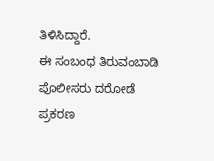ತಿಳಿಸಿದ್ದಾರೆ.
ಈ ಸಂಬಂಧ ತಿರುವಂಬಾಡಿ ಪೊಲೀಸರು ದರೋಡೆ ಪ್ರಕರಣ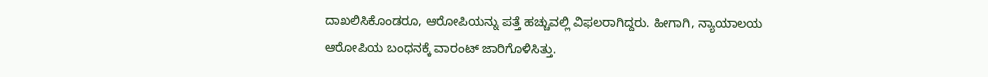ದಾಖಲಿಸಿಕೊಂಡರೂ, ಆರೋಪಿಯನ್ನು ಪತ್ತೆ ಹಚ್ಚುವಲ್ಲಿ ವಿಫಲರಾಗಿದ್ದರು. ಹೀಗಾಗಿ, ನ್ಯಾಯಾಲಯ ಆರೋಪಿಯ ಬಂಧನಕ್ಕೆ ವಾರಂಟ್ ಜಾರಿಗೊಳಿಸಿತ್ತು.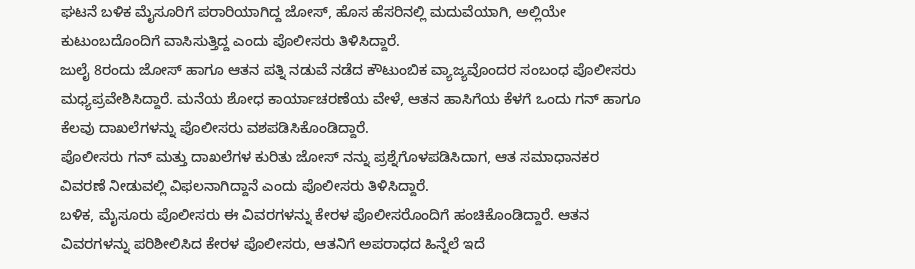ಘಟನೆ ಬಳಿಕ ಮೈಸೂರಿಗೆ ಪರಾರಿಯಾಗಿದ್ದ ಜೋಸ್, ಹೊಸ ಹೆಸರಿನಲ್ಲಿ ಮದುವೆಯಾಗಿ, ಅಲ್ಲಿಯೇ ಕುಟುಂಬದೊಂದಿಗೆ ವಾಸಿಸುತ್ತಿದ್ದ ಎಂದು ಪೊಲೀಸರು ತಿಳಿಸಿದ್ದಾರೆ.
ಜುಲೈ 8ರಂದು ಜೋಸ್ ಹಾಗೂ ಆತನ ಪತ್ನಿ ನಡುವೆ ನಡೆದ ಕೌಟುಂಬಿಕ ವ್ಯಾಜ್ಯವೊಂದರ ಸಂಬಂಧ ಪೊಲೀಸರು ಮಧ್ಯಪ್ರವೇಶಿಸಿದ್ದಾರೆ. ಮನೆಯ ಶೋಧ ಕಾರ್ಯಾಚರಣೆಯ ವೇಳೆ, ಆತನ ಹಾಸಿಗೆಯ ಕೆಳಗೆ ಒಂದು ಗನ್ ಹಾಗೂ ಕೆಲವು ದಾಖಲೆಗಳನ್ನು ಪೊಲೀಸರು ವಶಪಡಿಸಿಕೊಂಡಿದ್ದಾರೆ.
ಪೊಲೀಸರು ಗನ್ ಮತ್ತು ದಾಖಲೆಗಳ ಕುರಿತು ಜೋಸ್ ನನ್ನು ಪ್ರಶ್ನೆಗೊಳಪಡಿಸಿದಾಗ, ಆತ ಸಮಾಧಾನಕರ ವಿವರಣೆ ನೀಡುವಲ್ಲಿ ವಿಫಲನಾಗಿದ್ದಾನೆ ಎಂದು ಪೊಲೀಸರು ತಿಳಿಸಿದ್ದಾರೆ.
ಬಳಿಕ, ಮೈಸೂರು ಪೊಲೀಸರು ಈ ವಿವರಗಳನ್ನು ಕೇರಳ ಪೊಲೀಸರೊಂದಿಗೆ ಹಂಚಿಕೊಂಡಿದ್ದಾರೆ. ಆತನ ವಿವರಗಳನ್ನು ಪರಿಶೀಲಿಸಿದ ಕೇರಳ ಪೊಲೀಸರು, ಆತನಿಗೆ ಅಪರಾಧದ ಹಿನ್ನೆಲೆ ಇದೆ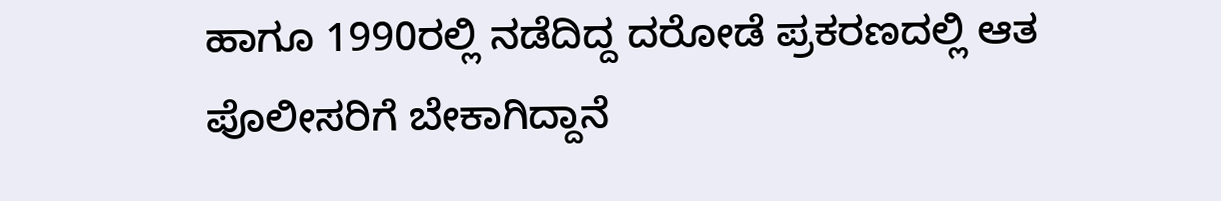ಹಾಗೂ 1990ರಲ್ಲಿ ನಡೆದಿದ್ದ ದರೋಡೆ ಪ್ರಕರಣದಲ್ಲಿ ಆತ ಪೊಲೀಸರಿಗೆ ಬೇಕಾಗಿದ್ದಾನೆ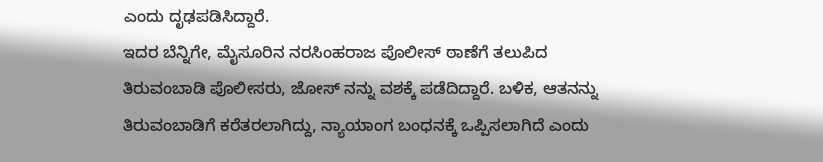ಎಂದು ದೃಢಪಡಿಸಿದ್ದಾರೆ.
ಇದರ ಬೆನ್ನಿಗೇ, ಮೈಸೂರಿನ ನರಸಿಂಹರಾಜ ಪೊಲೀಸ್ ಠಾಣೆಗೆ ತಲುಪಿದ ತಿರುವಂಬಾಡಿ ಪೊಲೀಸರು, ಜೋಸ್ ನನ್ನು ವಶಕ್ಕೆ ಪಡೆದಿದ್ದಾರೆ. ಬಳಿಕ, ಆತನನ್ನು ತಿರುವಂಬಾಡಿಗೆ ಕರೆತರಲಾಗಿದ್ದು, ನ್ಯಾಯಾಂಗ ಬಂಧನಕ್ಕೆ ಒಪ್ಪಿಸಲಾಗಿದೆ ಎಂದು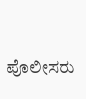ಪೊಲೀಸರು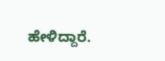ಹೇಳಿದ್ದಾರೆ.